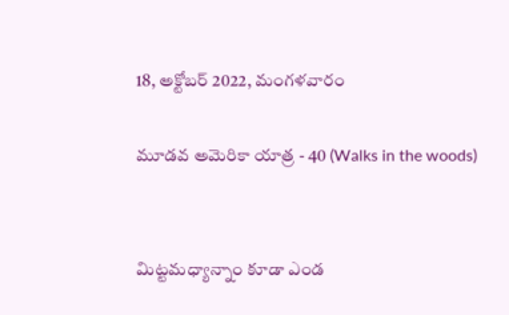18, అక్టోబర్ 2022, మంగళవారం

మూడవ అమెరికా యాత్ర - 40 (Walks in the woods)


మిట్టమధ్యాన్నాం కూడా ఎండ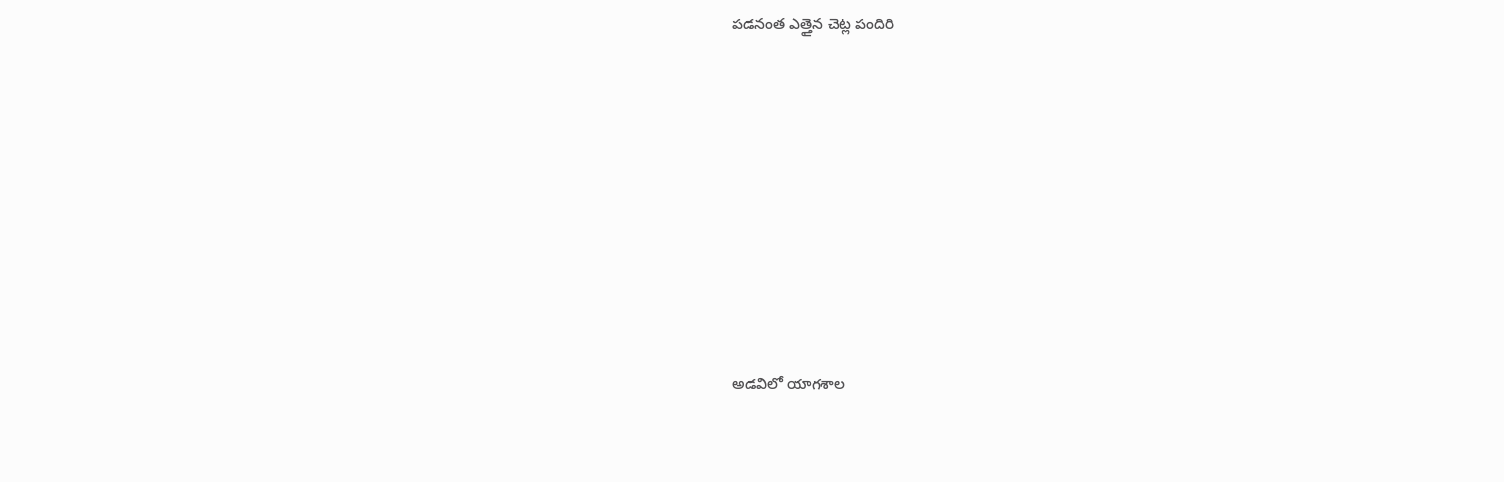పడనంత ఎత్తైన చెట్ల పందిరి









అడవిలో యాగశాల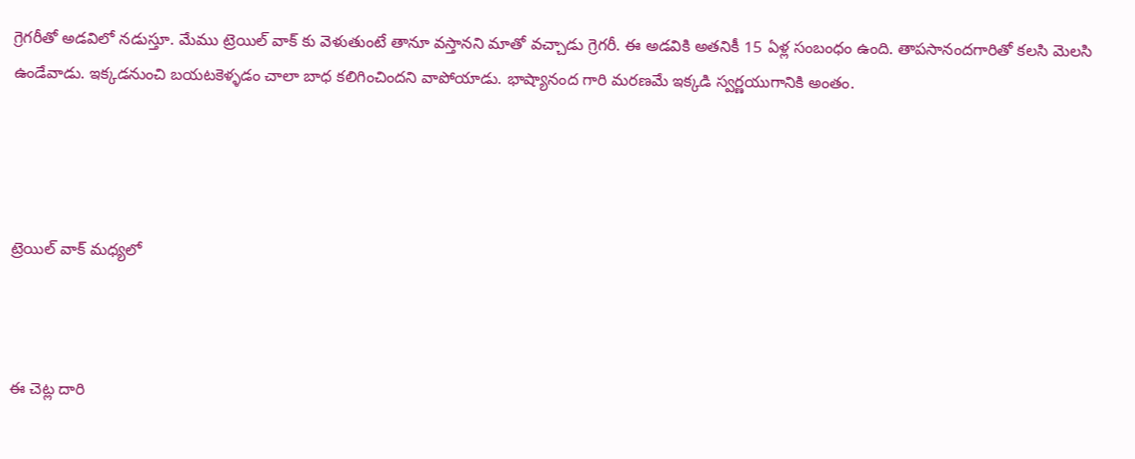గ్రెగరీతో అడవిలో నడుస్తూ. మేము ట్రెయిల్ వాక్ కు వెళుతుంటే తానూ వస్తానని మాతో వచ్చాడు గ్రెగరీ. ఈ అడవికి అతనికీ 15 ఏళ్ల సంబంధం ఉంది. తాపసానందగారితో కలసి మెలసి ఉండేవాడు. ఇక్కడనుంచి బయటకెళ్ళడం చాలా బాధ కలిగించిందని వాపోయాడు. భాష్యానంద గారి మరణమే ఇక్కడి స్వర్ణయుగానికి అంతం.




ట్రెయిల్ వాక్ మధ్యలో



ఈ చెట్ల దారి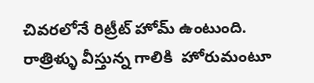చివరలోనే రిట్రీట్ హోమ్ ఉంటుంది. రాత్రిళ్ళు వీస్తున్న గాలికి  హోరుమంటూ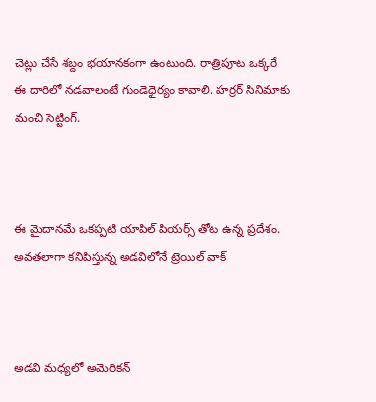చెట్లు చేసే శబ్దం భయానకంగా ఉంటుంది. రాత్రిపూట ఒక్కరే ఈ దారిలో నడవాలంటే గుండెధైర్యం కావాలి. హర్రర్ సినిమాకు మంచి సెట్టింగ్.



ఈ మైదానమే ఒకప్పటి యాపిల్ పియర్స్ తోట ఉన్న ప్రదేశం. అవతలాగా కనిపిస్తున్న అడవిలోనే ట్రెయిల్ వాక్



అడవి మధ్యలో అమెరికన్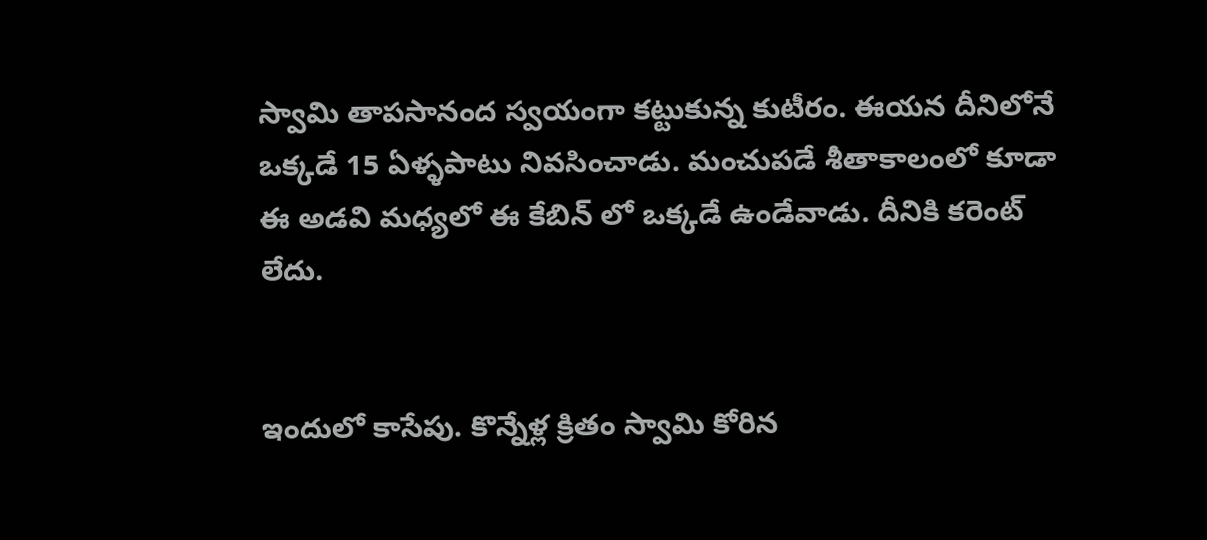స్వామి తాపసానంద స్వయంగా కట్టుకున్న కుటీరం. ఈయన దీనిలోనే ఒక్కడే 15 ఏళ్ళపాటు నివసించాడు. మంచుపడే శీతాకాలంలో కూడా ఈ అడవి మధ్యలో ఈ కేబిన్ లో ఒక్కడే ఉండేవాడు. దీనికి కరెంట్ లేదు.


ఇందులో కాసేపు. కొన్నేళ్ల క్రితం స్వామి కోరిన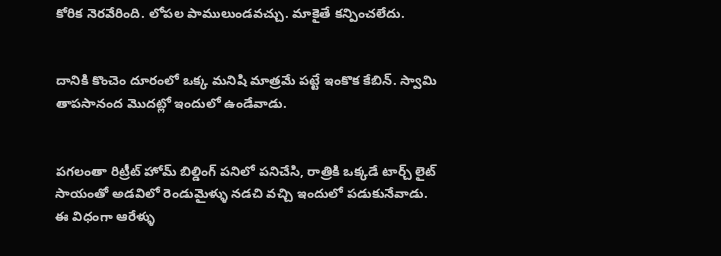కోరిక నెరవేరింది. లోపల పాములుండవచ్చు. మాకైతే కన్పించలేదు.


దానికి కొంచెం దూరంలో ఒక్క మనిషి మాత్రమే పట్టే ఇంకొక కేబిన్. స్వామి తాపసానంద మొదట్లో ఇందులో ఉండేవాడు.


పగలంతా రిట్రీట్ హోమ్ బిల్డింగ్ పనిలో పనిచేసి, రాత్రికి ఒక్కడే టార్చ్ లైట్ సాయంతో అడవిలో రెండుమైళ్ళు నడచి వచ్చి ఇందులో పడుకునేవాడు. ఈ విధంగా ఆరేళ్ళు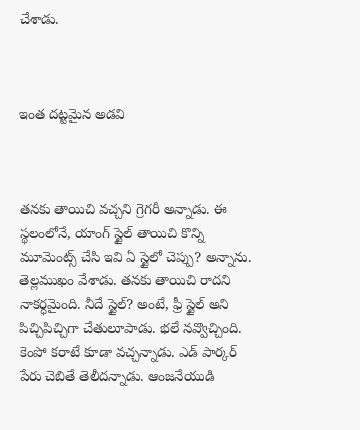చేశాడు.



ఇంత దట్టమైన అడవి



తనకు తాయిచి వచ్చని గ్రెగరీ అన్నాడు. ఈ స్థలంలోనే, యాంగ్ స్టైల్ తాయిచి కొన్ని మూమెంట్స్ చేసి ఇవి ఏ స్టైలో చెప్పు? అన్నాను. తెల్లముఖం వేశాడు. తనకు తాయిచి రాదని నాకర్ధమైంది. నీదే స్టైల్? అంటే, ఫ్రీ స్టైల్ అని  పిచ్చిపిచ్చిగా చేతులూపాడు. భలే నవ్వొచ్చింది. కెంపో కరాటే కూడా వచ్చన్నాడు. ఎడ్ పార్కర్ పేరు చెబితే తెలీదన్నాడు. ఆంజనేయుడి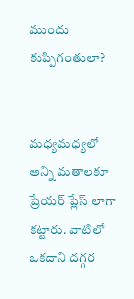ముందు కుప్పిగంతులా?


మధ్యమధ్యలో అన్ని మతాలకూ ప్రేయర్ ప్లేస్ లాగా కట్టారు. వాటిలో ఒకదాని దగ్గర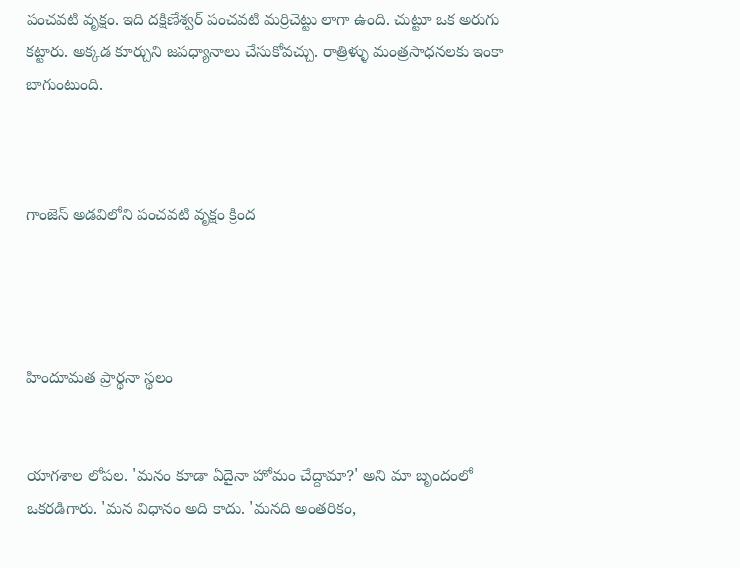పంచవటి వృక్షం. ఇది దక్షిణేశ్వర్ పంచవటి మర్రిచెట్టు లాగా ఉంది. చుట్టూ ఒక అరుగు కట్టారు. అక్కడ కూర్చుని జపధ్యానాలు చేసుకోవచ్చు. రాత్రిళ్ళు మంత్రసాధనలకు ఇంకా బాగుంటుంది.



గాంజెస్ అడవిలోని పంచవటి వృక్షం క్రింద




హిందూమత ప్రార్థనా స్థలం


యాగశాల లోపల. 'మనం కూడా ఏదైనా హోమం చేద్దామా?' అని మా బృందంలో ఒకరడిగారు. 'మన విధానం అది కాదు. 'మనది అంతరికం,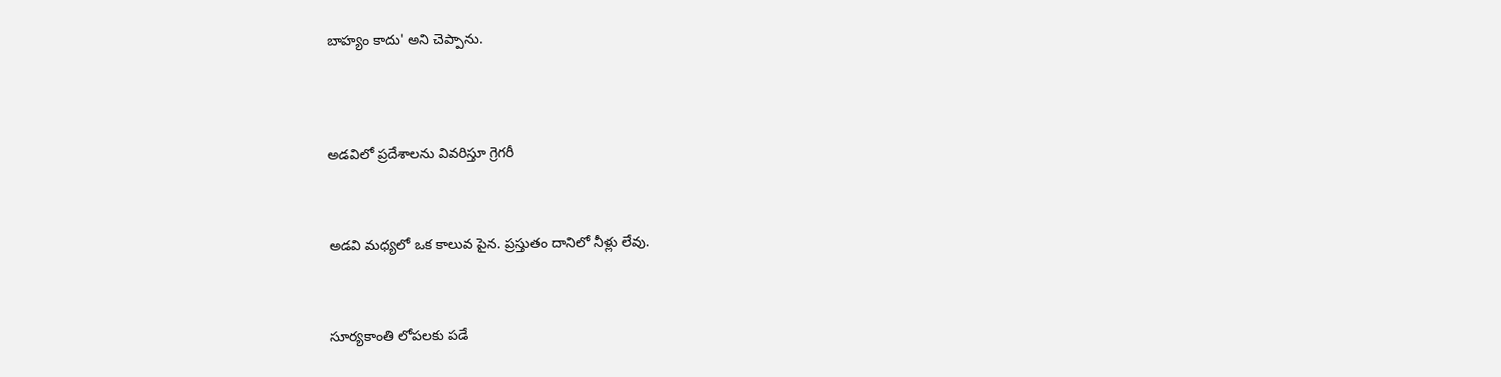బాహ్యం కాదు' అని చెప్పాను.




అడవిలో ప్రదేశాలను వివరిస్తూ గ్రెగరీ



అడవి మధ్యలో ఒక కాలువ పైన. ప్రస్తుతం దానిలో నీళ్లు లేవు.



సూర్యకాంతి లోపలకు పడే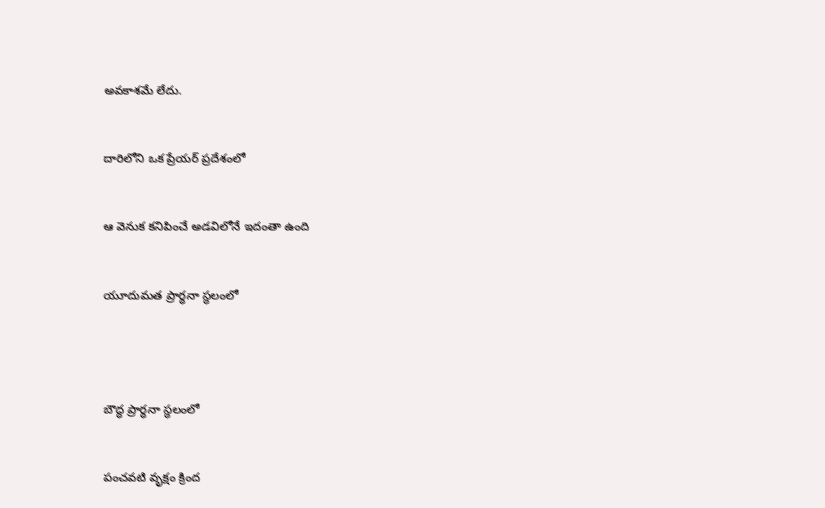అవకాశమే లేదు.


దారిలోని ఒక ప్రేయర్ ప్రదేశంలో


ఆ వెనుక కనిపించే అడవిలోనే ఇదంతా ఉంది


యూదుమత ప్రార్ధనా స్థలంలో




బౌద్ధ ప్రార్ధనా స్థలంలో


పంచవటి వృక్షం క్రింద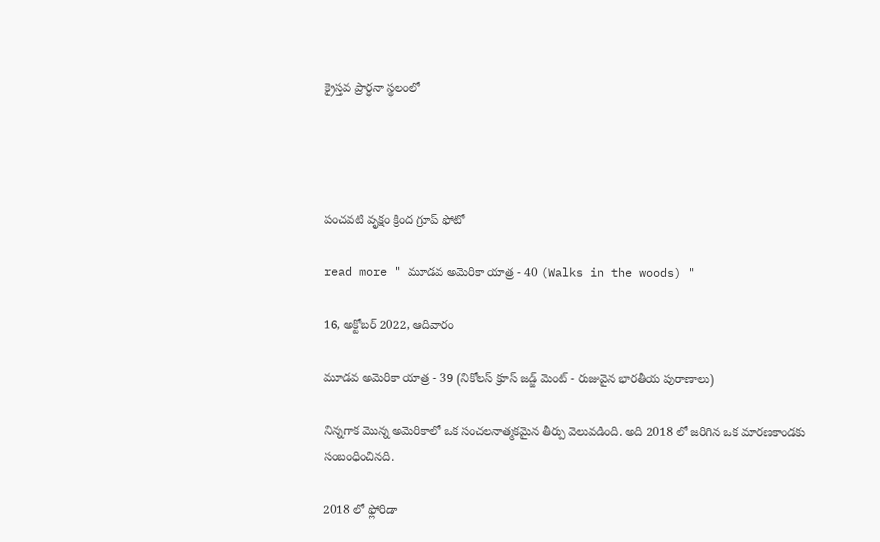క్రైస్తవ ప్రార్ధనా స్థలంలో




పంచవటి వృక్షం క్రింద గ్రూప్ ఫోటో

read more " మూడవ అమెరికా యాత్ర - 40 (Walks in the woods) "

16, అక్టోబర్ 2022, ఆదివారం

మూడవ అమెరికా యాత్ర - 39 (నికోలస్ క్రూస్ జడ్జ్ మెంట్ - రుజువైన భారతీయ పురాణాలు)

నిన్నగాక మొన్న అమెరికాలో ఒక సంచలనాత్మకమైన తీర్పు వెలువడింది. అది 2018 లో జరిగిన ఒక మారణకాండకు సంబంధించినది.

2018 లో ఫ్లోరిడా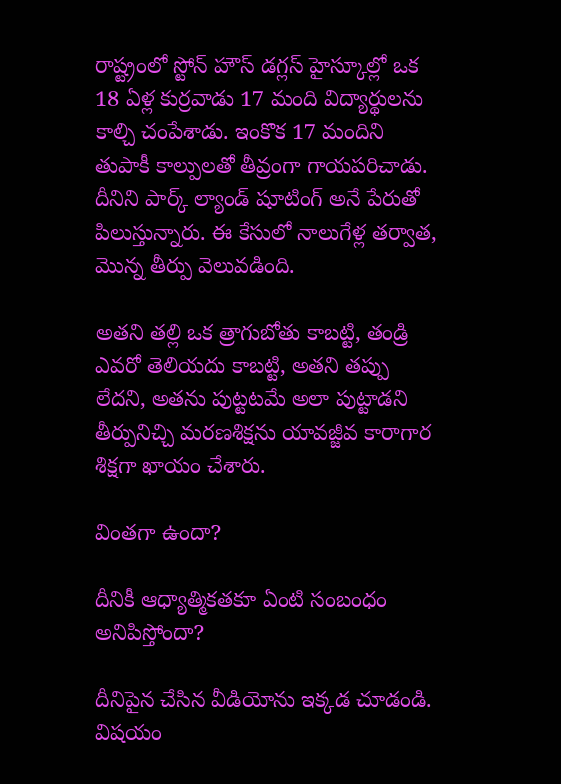రాష్ట్రంలో స్టోన్ హౌస్ డగ్లస్ హైస్కూల్లో ఒక 18 ఏళ్ల కుర్రవాడు 17 మంది విద్యార్థులను కాల్చి చంపేశాడు. ఇంకొక 17 మందిని తుపాకీ కాల్పులతో తీవ్రంగా గాయపరిచాడు. దీనిని పార్క్ ల్యాండ్ షూటింగ్ అనే పేరుతో పిలుస్తున్నారు. ఈ కేసులో నాలుగేళ్ల తర్వాత, మొన్న తీర్పు వెలువడింది.

అతని తల్లి ఒక త్రాగుబోతు కాబట్టి, తండ్రి ఎవరో తెలియదు కాబట్టి, అతని తప్పు లేదని, అతను పుట్టటమే అలా పుట్టాడని తీర్పునిచ్చి మరణశిక్షను యావజ్జీవ కారాగార శిక్షగా ఖాయం చేశారు.

వింతగా ఉందా?

దీనికీ ఆధ్యాత్మికతకూ ఏంటి సంబంధం అనిపిస్తోందా?

దీనిపైన చేసిన వీడియోను ఇక్కడ చూడండి. విషయం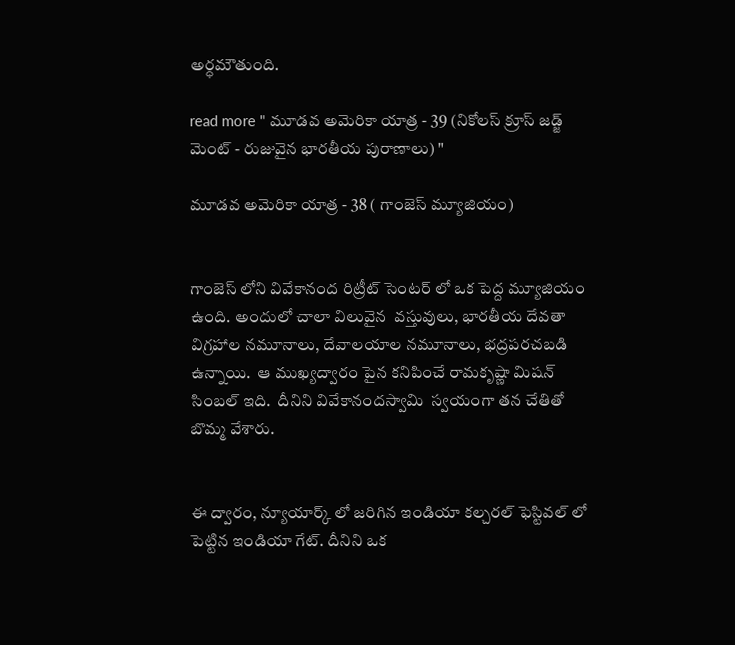అర్ధమౌతుంది.

read more " మూడవ అమెరికా యాత్ర - 39 (నికోలస్ క్రూస్ జడ్జ్ మెంట్ - రుజువైన భారతీయ పురాణాలు) "

మూడవ అమెరికా యాత్ర - 38 ( గాంజెస్ మ్యూజియం)


గాంజెస్ లోని వివేకానంద రిట్రీట్ సెంటర్ లో ఒక పెద్ద మ్యూజియం ఉంది. అందులో చాలా విలువైన  వస్తువులు, భారతీయ దేవతా విగ్రహాల నమూనాలు, దేవాలయాల నమూనాలు, భద్రపరచబడి ఉన్నాయి.  ఆ ముఖ్యద్వారం పైన కనిపించే రామకృష్ణా మిషన్ సింబల్ ఇది.  దీనిని వివేకానందస్వామి  స్వయంగా తన చేతితో బొమ్మ వేశారు.


ఈ ద్వారం, న్యూయార్క్ లో జరిగిన ఇండియా కల్చరల్ ఫెస్టివల్ లో పెట్టిన ఇండియా గేట్. దీనిని ఒక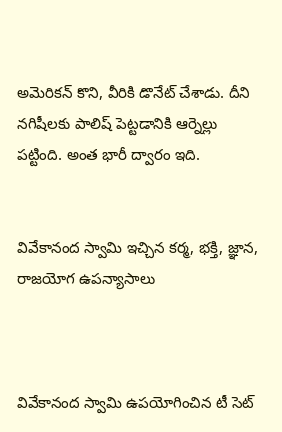అమెరికన్ కొని, వీరికి డొనేట్ చేశాడు. దీని నగిషీలకు పాలిష్ పెట్టడానికి ఆర్నెల్లు పట్టింది. అంత భారీ ద్వారం ఇది.


వివేకానంద స్వామి ఇచ్చిన కర్మ, భక్తి, జ్ఞాన, రాజయోగ ఉపన్యాసాలు



వివేకానంద స్వామి ఉపయోగించిన టీ సెట్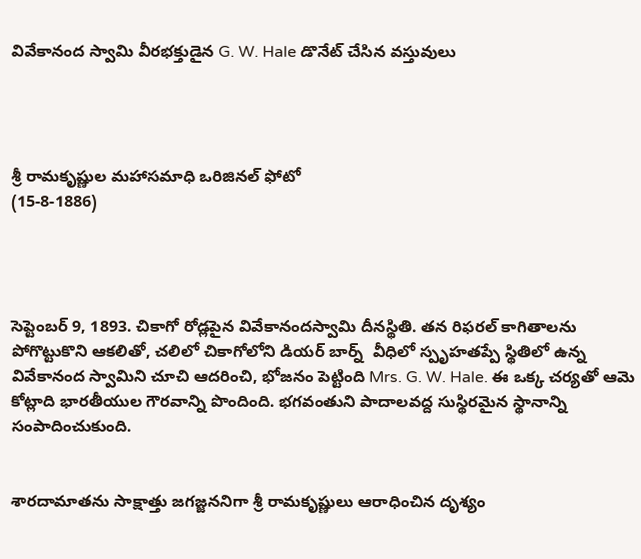వివేకానంద స్వామి వీరభక్తుడైన G. W. Hale డొనేట్ చేసిన వస్తువులు




శ్రీ రామకృష్ణుల మహాసమాధి ఒరిజినల్ ఫోటో
(15-8-1886)




సెప్టెంబర్ 9, 1893. చికాగో రోడ్లపైన వివేకానందస్వామి దీనస్థితి. తన రిఫరల్ కాగితాలను పోగొట్టుకొని ఆకలితో, చలిలో చికాగోలోని డియర్ బార్న్  వీధిలో స్పృహతప్పే స్థితిలో ఉన్న వివేకానంద స్వామిని చూచి ఆదరించి, భోజనం పెట్టింది Mrs. G. W. Hale. ఈ ఒక్క చర్యతో ఆమె కోట్లాది భారతీయుల గౌరవాన్ని పొందింది. భగవంతుని పాదాలవద్ద సుస్థిరమైన స్థానాన్ని సంపాదించుకుంది.


శారదామాతను సాక్షాత్తు జగజ్జననిగా శ్రీ రామకృష్ణులు ఆరాధించిన దృశ్యం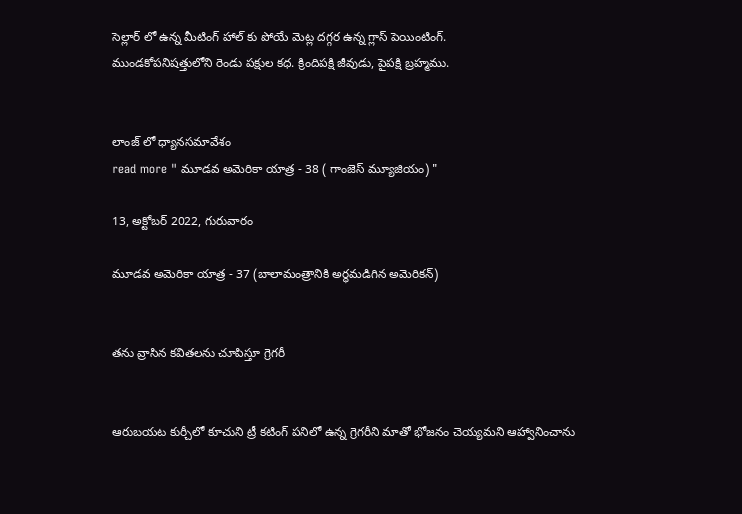సెల్లార్ లో ఉన్న మీటింగ్ హాల్ కు పోయే మెట్ల దగ్గర ఉన్న గ్లాస్ పెయింటింగ్.
ముండకోపనిషత్తులోని రెండు పక్షుల కధ. క్రిందిపక్షి జీవుడు, పైపక్షి బ్రహ్మము.


లాంజ్ లో ధ్యానసమావేశం
read more " మూడవ అమెరికా యాత్ర - 38 ( గాంజెస్ మ్యూజియం) "

13, అక్టోబర్ 2022, గురువారం

మూడవ అమెరికా యాత్ర - 37 (బాలామంత్రానికి అర్ధమడిగిన అమెరికన్)


తను వ్రాసిన కవితలను చూపిస్తూ గ్రెగరీ


ఆరుబయట కుర్చీలో కూచుని ట్రీ కటింగ్ పనిలో ఉన్న గ్రెగరీని మాతో భోజనం చెయ్యమని ఆహ్వానించాను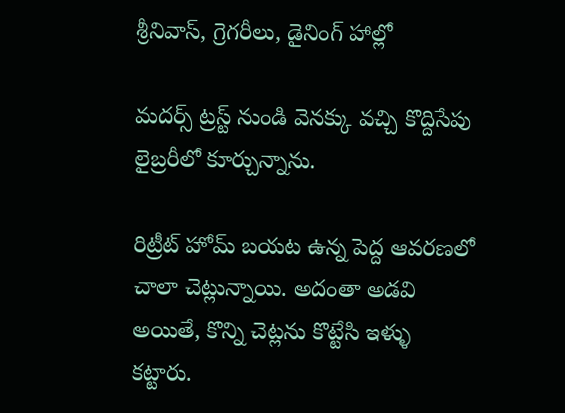శ్రీనివాస్, గ్రెగరీలు, డైనింగ్ హాల్లో

మదర్స్ ట్రస్ట్ నుండి వెనక్కు వచ్చి కొద్దిసేపు లైబ్రరీలో కూర్చున్నాను.

రిట్రీట్ హోమ్ బయట ఉన్న పెద్ద ఆవరణలో చాలా చెట్లున్నాయి. అదంతా అడవి అయితే, కొన్ని చెట్లను కొట్టేసి ఇళ్ళు కట్టారు.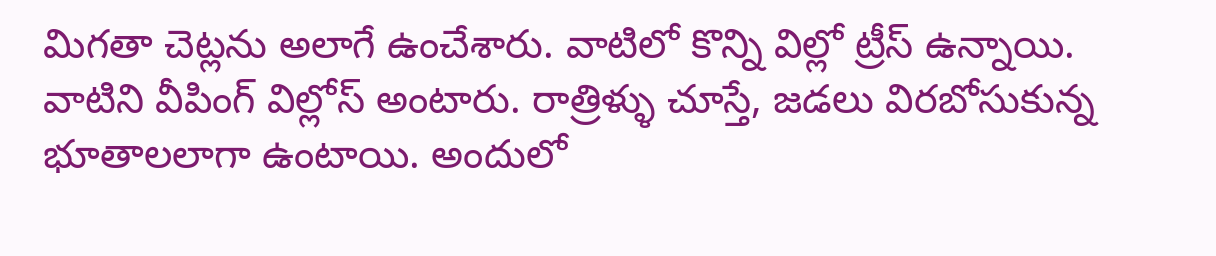మిగతా చెట్లను అలాగే ఉంచేశారు. వాటిలో కొన్ని విల్లో ట్రీస్ ఉన్నాయి. వాటిని వీపింగ్ విల్లోస్ అంటారు. రాత్రిళ్ళు చూస్తే, జడలు విరబోసుకున్న భూతాలలాగా ఉంటాయి. అందులో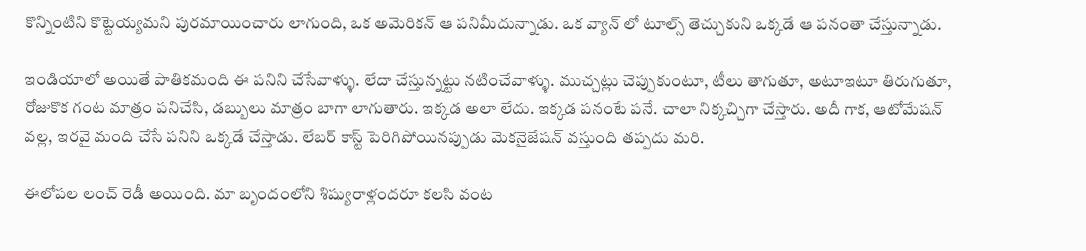కొన్నింటిని కొట్టెయ్యమని పురమాయించారు లాగుంది, ఒక అమెరికన్ ఆ పనిమీదున్నాడు. ఒక వ్యాన్ లో టూల్స్ తెచ్చుకుని ఒక్కడే ఆ పనంతా చేస్తున్నాడు.

ఇండియాలో అయితే పాతికమంది ఈ పనిని చేసేవాళ్ళు. లేదా చేస్తున్నట్టు నటించేవాళ్ళు. ముచ్చట్లు చెప్పుకుంటూ, టీలు తాగుతూ, అటూఇటూ తిరుగుతూ, రోజుకొక గంట మాత్రం పనిచేసి, డబ్బులు మాత్రం బాగా లాగుతారు. ఇక్కడ అలా లేదు. ఇక్కడ పనంటే పనే. చాలా నిక్కచ్చిగా చేస్తారు. అదీ గాక, ఆటోమేషన్ వల్ల, ఇరవై మంది చేసే పనిని ఒక్కడే చేస్తాడు. లేబర్ కాస్ట్ పెరిగిపోయినప్పుడు మెకనైజేషన్ వస్తుంది తప్పదు మరి.

ఈలోపల లంచ్ రెడీ అయింది. మా బృందంలోని శిష్యురాళ్లందరూ కలసి వంట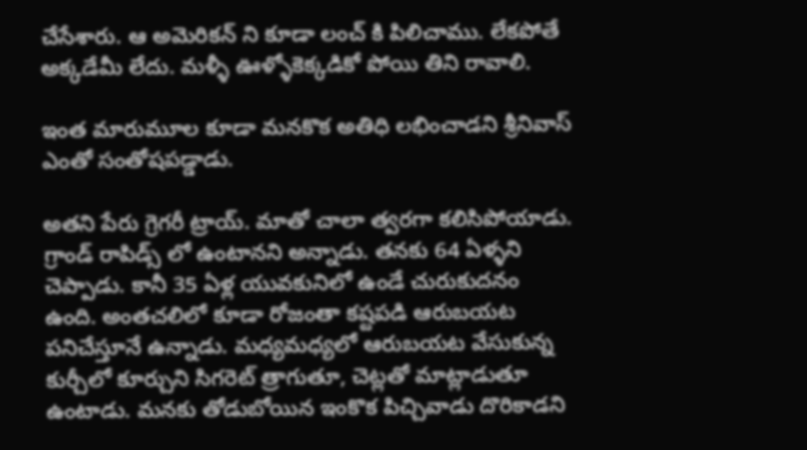చేసేశారు. ఆ అమెరికన్ ని కూడా లంచ్ కి పిలిచాము. లేకపోతే అక్కడేమీ లేదు. మళ్ళీ ఊళ్ళోకెక్కడికో పోయి తిని రావాలి.

ఇంత మారుమూల కూడా మనకొక అతిధి లభించాడని శ్రీనివాస్ ఎంతో సంతోషపడ్డాడు.

అతని పేరు గ్రెగరీ ట్రాయ్. మాతో చాలా త్వరగా కలిసిపోయాడు. గ్రాండ్ రాపిడ్స్ లో ఉంటానని అన్నాడు. తనకు 64 ఏళ్ళని చెప్పాడు. కానీ 35 ఏళ్ల యువకునిలో ఉండే చురుకుదనం ఉంది. అంతచలిలో కూడా రోజంతా కష్టపడి ఆరుబయట పనిచేస్తూనే ఉన్నాడు. మధ్యమధ్యలో ఆరుబయట వేసుకున్న కుర్చీలో కూర్చుని సిగరెట్ త్రాగుతూ, చెట్లతో మాట్లాడుతూ ఉంటాడు. మనకు తోడుబోయిన ఇంకొక పిచ్చివాడు దొరికాడని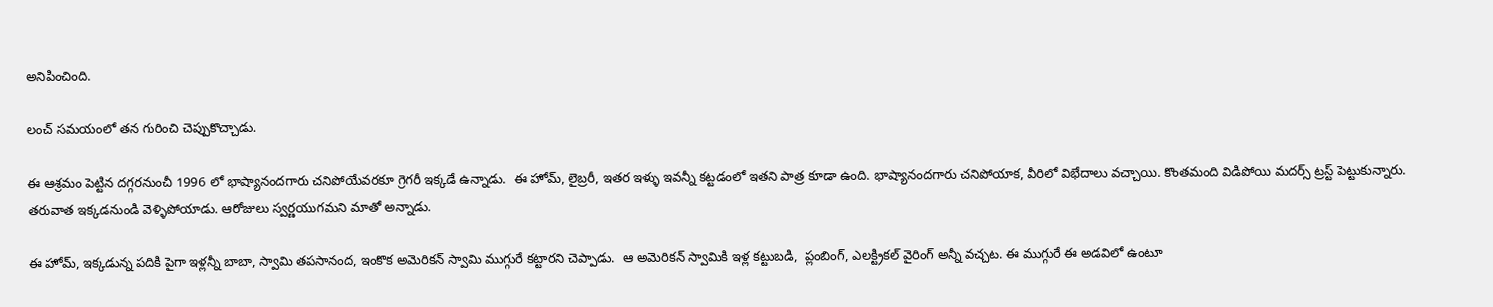అనిపించింది.

లంచ్ సమయంలో తన గురించి చెప్పుకొచ్చాడు.

ఈ ఆశ్రమం పెట్టిన దగ్గరనుంచీ 1996 లో భాష్యానందగారు చనిపోయేవరకూ గ్రెగరీ ఇక్కడే ఉన్నాడు.  ఈ హోమ్, లైబ్రరీ, ఇతర ఇళ్ళు ఇవన్నీ కట్టడంలో ఇతని పాత్ర కూడా ఉంది. భాష్యానందగారు చనిపోయాక, వీరిలో విభేదాలు వచ్చాయి. కొంతమంది విడిపోయి మదర్స్ ట్రస్ట్ పెట్టుకున్నారు. తరువాత ఇక్కడనుండి వెళ్ళిపోయాడు. ఆరోజులు స్వర్ణయుగమని మాతో అన్నాడు.

ఈ హోమ్, ఇక్కడున్న పదికి పైగా ఇళ్లన్నీ బాబా, స్వామి తపసానంద, ఇంకొక అమెరికన్ స్వామి ముగ్గురే కట్టారని చెప్పాడు.  ఆ అమెరికన్ స్వామికి ఇళ్ల కట్టుబడి,  ప్లంబింగ్, ఎలక్ట్రికల్ వైరింగ్ అన్నీ వచ్చట. ఈ ముగ్గురే ఈ అడవిలో ఉంటూ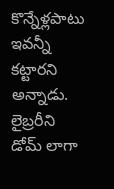కొన్నేళ్లపాటు ఇవన్నీ కట్టారని అన్నాడు. లైబ్రరీని డోమ్ లాగా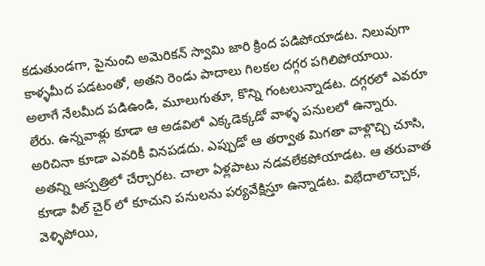కడుతుండగా, పైనుంచి అమెరికన్ స్వామి జారి క్రింద పడిపోయాడట. నిలువుగా కాళ్ళమీద పడటంతో, అతని రెండు పాదాలు గిలకల దగ్గర పగిలిపోయాయి. అలాగే నేలమీద పడిఉండి, మూలుగుతూ, కొన్ని గంటలున్నాడట. దగ్గరలో ఎవరూ లేరు. ఉన్నవాళ్లు కూడా ఆ అడవిలో ఎక్కడెక్కడో వాళ్ళ పనులలో ఉన్నారు. అరిచినా కూడా ఎవరికీ వినపడదు. ఎప్పుడో ఆ తర్వాత మిగతా వాళ్లొచ్చి చూసి, అతన్ని ఆస్పత్రిలో చేర్చారట. చాలా ఏళ్లపాటు నడవలేకపోయాడట. ఆ తరువాత కూడా వీల్ చైర్ లో కూచుని పనులను పర్యవేక్షిస్తూ ఉన్నాడట. విభేదాలొచ్చాక, వెళ్ళిపోయి,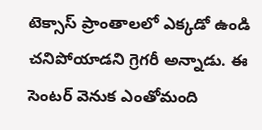టెక్సాస్ ప్రాంతాలలో ఎక్కడో ఉండి చనిపోయాడని గ్రెగరీ అన్నాడు. ఈ సెంటర్ వెనుక ఎంతోమంది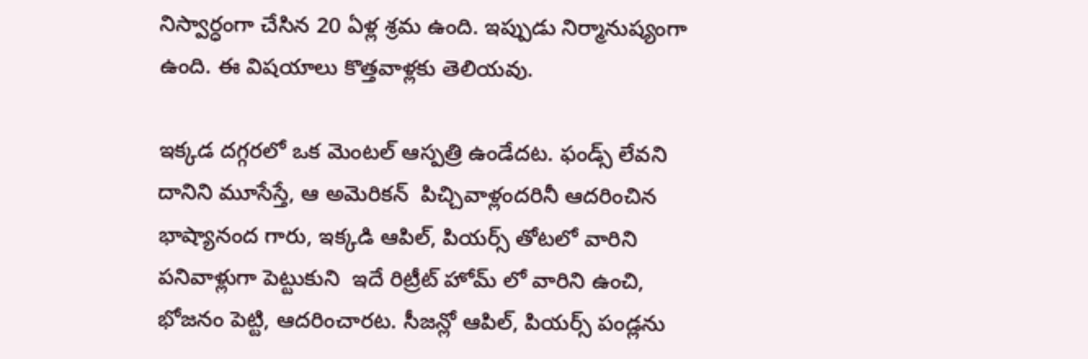నిస్వార్ధంగా చేసిన 20 ఏళ్ల శ్రమ ఉంది. ఇప్పుడు నిర్మానుష్యంగా ఉంది. ఈ విషయాలు కొత్తవాళ్లకు తెలియవు.

ఇక్కడ దగ్గరలో ఒక మెంటల్ ఆస్పత్రి ఉండేదట. ఫండ్స్ లేవని దానిని మూసేస్తే, ఆ అమెరికన్  పిచ్చివాళ్లందరినీ ఆదరించిన భాష్యానంద గారు, ఇక్కడి ఆపిల్, పియర్స్ తోటలో వారిని పనివాళ్లుగా పెట్టుకుని  ఇదే రిట్రీట్ హోమ్ లో వారిని ఉంచి, భోజనం పెట్టి, ఆదరించారట. సీజన్లో ఆపిల్, పియర్స్ పండ్లను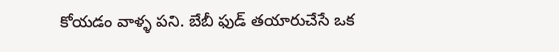కోయడం వాళ్ళ పని. బేబీ ఫుడ్ తయారుచేసే ఒక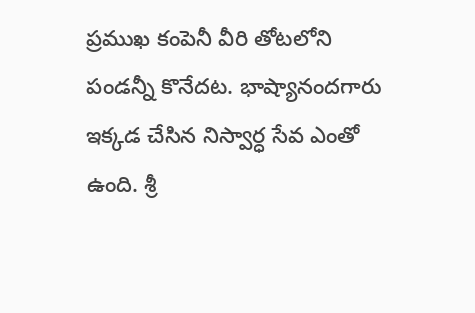ప్రముఖ కంపెనీ వీరి తోటలోని పండన్నీ కొనేదట. భాష్యానందగారు ఇక్కడ చేసిన నిస్వార్ధ సేవ ఎంతో ఉంది. శ్రీ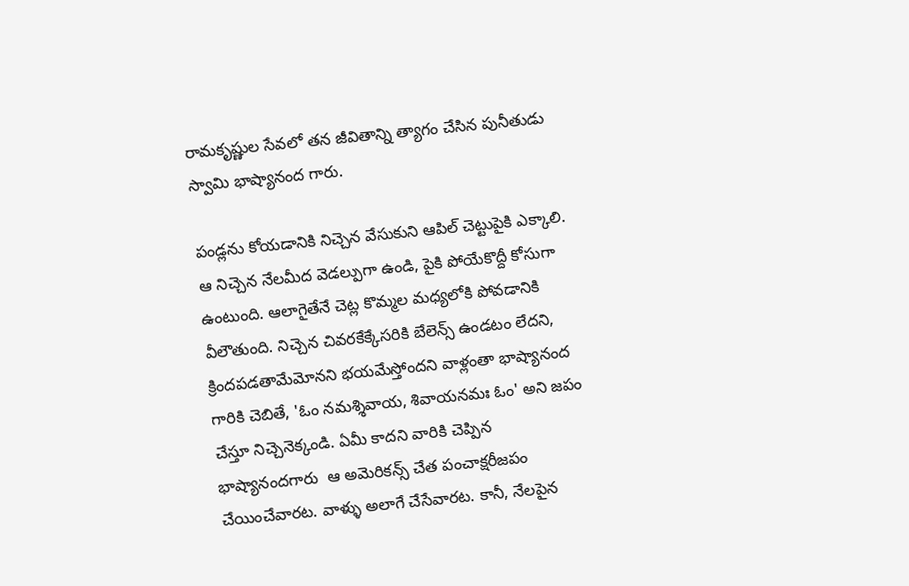రామకృష్ణుల సేవలో తన జీవితాన్ని త్యాగం చేసిన పునీతుడు స్వామి భాష్యానంద గారు.

పండ్లను కోయడానికి నిచ్చెన వేసుకుని ఆపిల్ చెట్టుపైకి ఎక్కాలి. ఆ నిచ్చెన నేలమీద వెడల్పుగా ఉండి, పైకి పోయేకొద్దీ కోసుగా ఉంటుంది. ఆలాగైతేనే చెట్ల కొమ్మల మధ్యలోకి పోవడానికి వీలౌతుంది. నిచ్చెన చివరకేక్కేసరికి బేలెన్స్ ఉండటం లేదని, క్రిందపడతామేమోనని భయమేస్తోందని వాళ్లంతా భాష్యానంద గారికి చెబితే, 'ఓం నమశ్శివాయ, శివాయనమః ఓం' అని జపం చేస్తూ నిచ్చెనెక్కండి. ఏమీ కాదని వారికి చెప్పిన భాష్యానందగారు  ఆ అమెరికన్స్ చేత పంచాక్షరీజపం చేయించేవారట. వాళ్ళు అలాగే చేసేవారట. కానీ, నేలపైన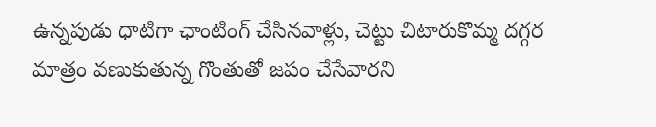ఉన్నపుడు ధాటిగా ఛాంటింగ్ చేసినవాళ్లు, చెట్టు చిటారుకొమ్మ దగ్గర మాత్రం వణుకుతున్న గొంతుతో జపం చేసేవారని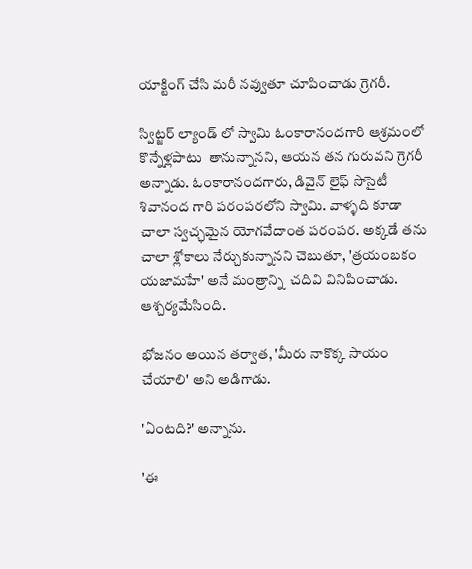యాక్టింగ్ చేసి మరీ నవ్వుతూ చూపించాడు గ్రెగరీ.

స్విట్జర్ ల్యాండ్ లో స్వామి ఓంకారానందగారి ఆశ్రమంలో కొన్నేళ్లపాటు  తానున్నానని, ఆయన తన గురువని గ్రెగరీ అన్నాడు. ఓంకారానందగారు, డివైన్ లైఫ్ సొసైటీ శివానంద గారి పరంపరలోని స్వామి. వాళ్ళది కూడా చాలా స్వచ్ఛమైన యోగవేదాంత పరంపర. అక్కడే తను చాలా శ్లోకాలు నేర్చుకున్నానని చెబుతూ, 'త్రయంబకం యజామహే' అనే మంత్రాన్ని  చదివి వినిపించాడు. ఆశ్చర్యమేసింది.

భోజనం అయిన తర్వాత, 'మీరు నాకొక్క సాయం చేయాలి' అని అడిగాడు.

'ఏంటది?' అన్నాను.

'ఈ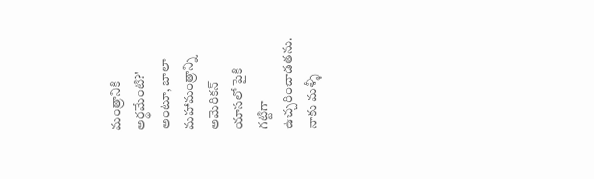మంత్రానికి అర్థమేంటి?' అంటూ, బాలా మహామంత్రాన్ని అమెరికన్ యాసలో పైకి గట్టిగా ఉచ్చరించాడతను. నాకు మళ్ళీ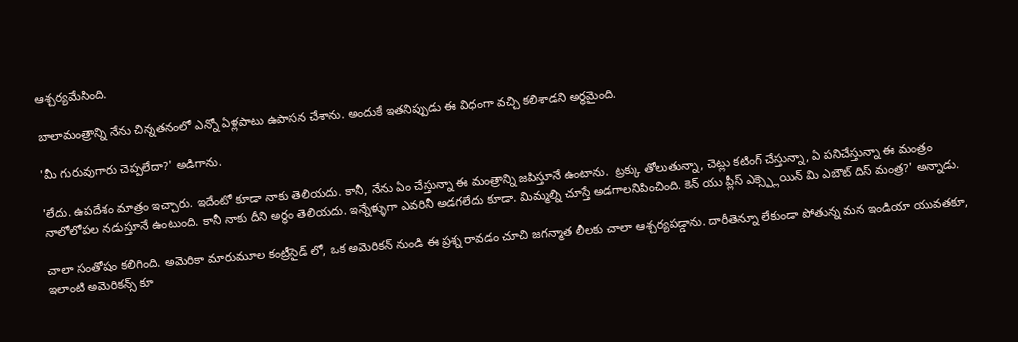ఆశ్చర్యమేసింది.

బాలామంత్రాన్ని నేను చిన్నతనంలో ఎన్నో ఏళ్లపాటు ఉపాసన చేశాను. అందుకే ఇతనిప్పుడు ఈ విధంగా వచ్చి కలిశాడని అర్ధమైంది.

'మీ గురువుగారు చెప్పలేదా?' అడిగాను.

'లేదు. ఉపదేశం మాత్రం ఇచ్చారు. ఇదేంటో కూడా నాకు తెలియదు. కానీ, నేను ఏం చేస్తున్నా ఈ మంత్రాన్ని జపిస్తూనే ఉంటాను.  ట్రక్కు తోలుతున్నా, చెట్లు కటింగ్ చేస్తున్నా, ఏ పనిచేస్తున్నా ఈ మంత్రం నాలోలోపల నడుస్తూనే ఉంటుంది. కానీ నాకు దీని అర్ధం తెలియదు. ఇన్నేళ్ళుగా ఎవరినీ అడగలేదు కూడా. మిమ్మల్ని చూస్తే అడగాలనిపించింది. కెన్ యు ప్లీస్ ఎక్స్ప్లెయిన్ మి ఎబౌట్ దిస్ మంత్ర?' అన్నాడు.

చాలా సంతోషం కలిగింది. అమెరికా మారుమూల కంట్రీసైడ్ లో, ఒక అమెరికన్ నుండి ఈ ప్రశ్న రావడం చూచి జగన్మాత లీలకు చాలా ఆశ్చర్యపడ్డాను. దారీతెన్నూ లేకుండా పోతున్న మన ఇండియా యువతకూ, ఇలాంటి అమెరికన్స్ కూ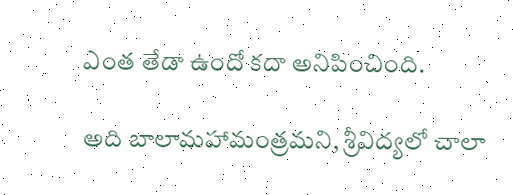ఎంత తేడా ఉందో కదా అనిపించింది.

అది బాలామహామంత్రమని, శ్రీవిద్యలో చాలా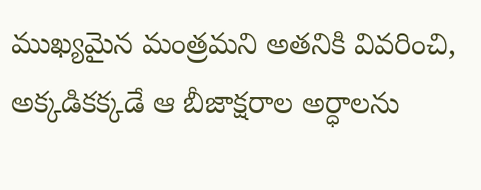ముఖ్యమైన మంత్రమని అతనికి వివరించి, అక్కడికక్కడే ఆ బీజాక్షరాల అర్ధాలను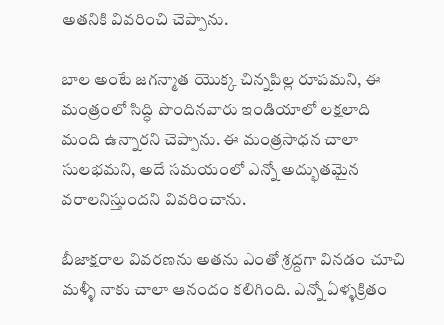అతనికి వివరించి చెప్పాను.

బాల అంటే జగన్మాత యొక్క చిన్నపిల్ల రూపమని, ఈ మంత్రంలో సిద్ధి పొందినవారు ఇండియాలో లక్షలాది మంది ఉన్నారని చెప్పాను. ఈ మంత్రసాధన చాలా సులభమని, అదే సమయంలో ఎన్నో అద్భుతమైన వరాలనిస్తుందని వివరించాను.

బీజాక్షరాల వివరణను అతను ఎంతో శ్రద్దగా వినడం చూచి మళ్ళీ నాకు చాలా ఆనందం కలిగింది. ఎన్నో ఏళ్ళక్రితం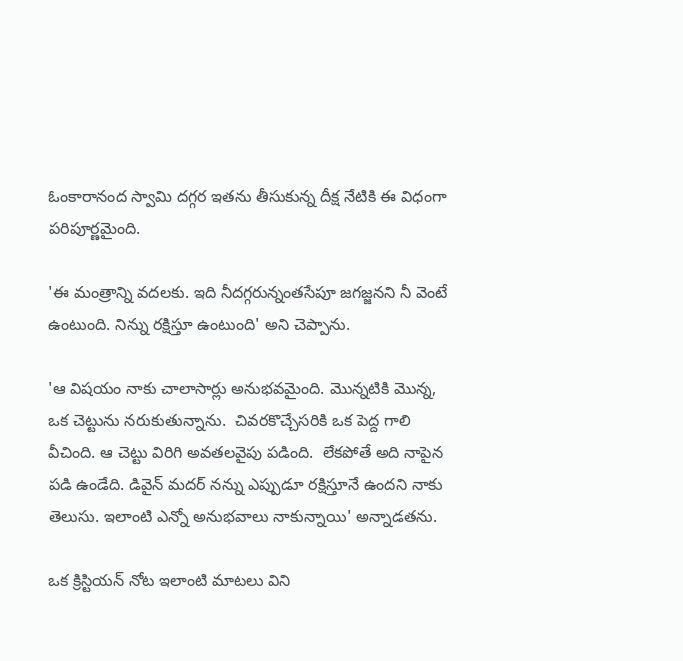ఓంకారానంద స్వామి దగ్గర ఇతను తీసుకున్న దీక్ష నేటికి ఈ విధంగా పరిపూర్ణమైంది.

'ఈ మంత్రాన్ని వదలకు. ఇది నీదగ్గరున్నంతసేపూ జగజ్జనని నీ వెంటే ఉంటుంది. నిన్ను రక్షిస్తూ ఉంటుంది' అని చెప్పాను.

'ఆ విషయం నాకు చాలాసార్లు అనుభవమైంది. మొన్నటికి మొన్న, ఒక చెట్టును నరుకుతున్నాను.  చివరకొచ్చేసరికి ఒక పెద్ద గాలి వీచింది. ఆ చెట్టు విరిగి అవతలవైపు పడింది.  లేకపోతే అది నాపైన పడి ఉండేది. డివైన్ మదర్ నన్ను ఎప్పుడూ రక్షిస్తూనే ఉందని నాకు తెలుసు. ఇలాంటి ఎన్నో అనుభవాలు నాకున్నాయి' అన్నాడతను.

ఒక క్రిస్టియన్ నోట ఇలాంటి మాటలు విని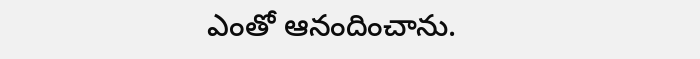ఎంతో ఆనందించాను.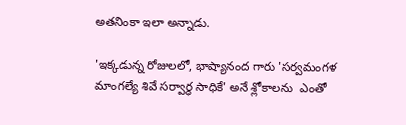అతనింకా ఇలా అన్నాడు.

'ఇక్కడున్న రోజులలో, భాష్యానంద గారు 'సర్వమంగళ మాంగల్యే శివే సర్వార్ధ సాధికే' అనే శ్లోకాలను  ఎంతో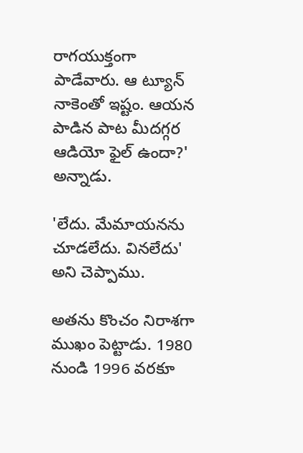రాగయుక్తంగా పాడేవారు. ఆ ట్యూన్ నాకెంతో ఇష్టం. ఆయన పాడిన పాట మీదగ్గర ఆడియో ఫైల్ ఉందా?' అన్నాడు.

'లేదు. మేమాయనను చూడలేదు. వినలేదు' అని చెప్పాము.

అతను కొంచం నిరాశగా ముఖం పెట్టాడు. 1980 నుండి 1996 వరకూ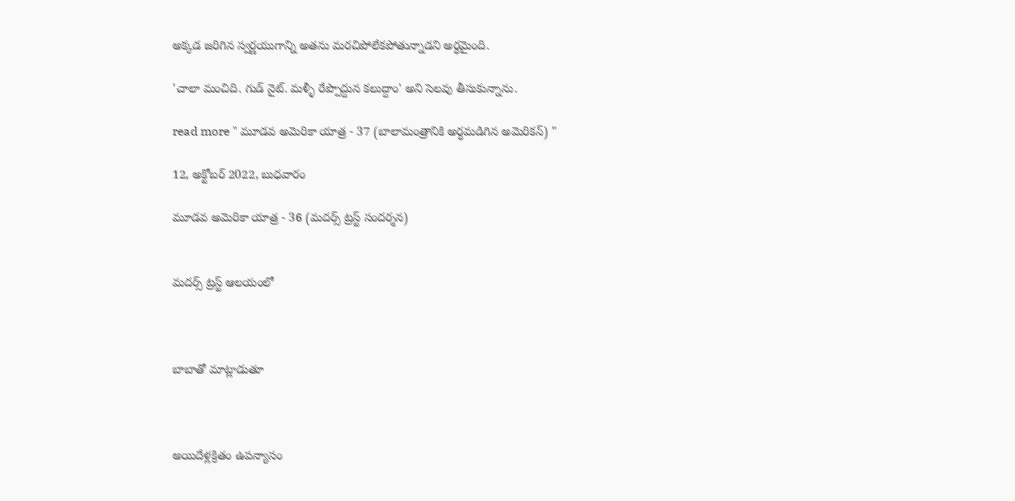అక్కడ జరిగిన స్వర్ణయుగాన్ని అతను మరచిపోలేకపోతున్నాడని అర్ధమైంది.

'చాలా మంచిది. గుడ్ నైట్. మళ్ళీ రేప్పొద్దున కలుద్దాం' అని సెలవు తీసుకున్నాను.

read more " మూడవ అమెరికా యాత్ర - 37 (బాలామంత్రానికి అర్ధమడిగిన అమెరికన్) "

12, అక్టోబర్ 2022, బుధవారం

మూడవ అమెరికా యాత్ర - 36 (మదర్స్ ట్రస్ట్ సందర్శన)


మదర్స్ ట్రస్ట్ ఆలయంలో



బాబాతో మాట్లాడుతూ



అయిదేళ్లక్రితం ఉపన్యాసం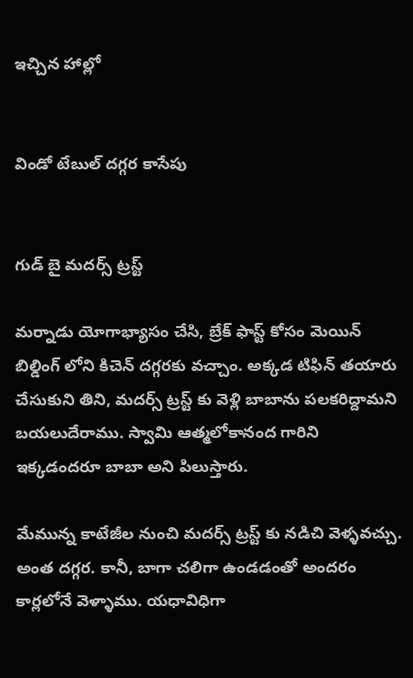ఇచ్చిన హాల్లో


విండో టేబుల్ దగ్గర కాసేపు


గుడ్ బై మదర్స్ ట్రస్ట్

మర్నాడు యోగాభ్యాసం చేసి, బ్రేక్ ఫాస్ట్ కోసం మెయిన్ బిల్డింగ్ లోని కిచెన్ దగ్గరకు వచ్చాం. అక్కడ టిఫిన్ తయారు చేసుకుని తిని, మదర్స్ ట్రస్ట్ కు వెళ్లి బాబాను పలకరిద్దామని బయలుదేరాము. స్వామి ఆత్మలోకానంద గారిని ఇక్కడందరూ బాబా అని పిలుస్తారు.

మేమున్న కాటేజీల నుంచి మదర్స్ ట్రస్ట్ కు నడిచి వెళ్ళవచ్చు.  అంత దగ్గర. కానీ, బాగా చలిగా ఉండడంతో అందరం కార్లలోనే వెళ్ళాము. యధావిధిగా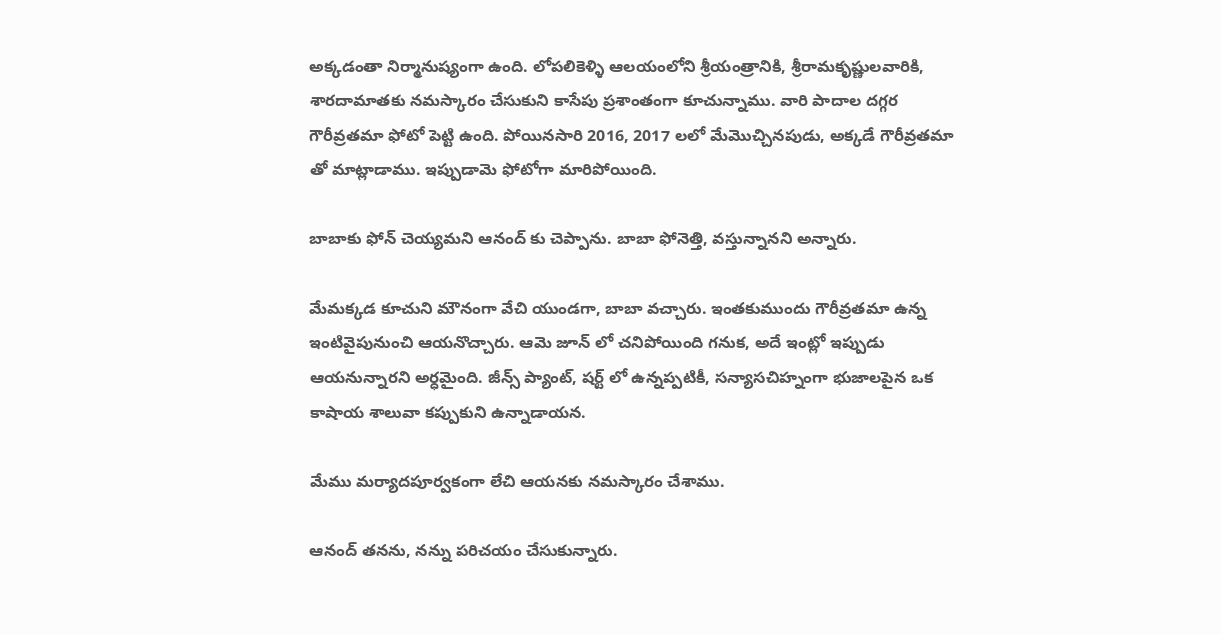అక్కడంతా నిర్మానుష్యంగా ఉంది. లోపలికెళ్ళి ఆలయంలోని శ్రీయంత్రానికి, శ్రీరామకృష్ణులవారికి, శారదామాతకు నమస్కారం చేసుకుని కాసేపు ప్రశాంతంగా కూచున్నాము. వారి పాదాల దగ్గర గౌరీవ్రతమా ఫోటో పెట్టి ఉంది. పోయినసారి 2016, 2017 లలో మేమొచ్చినపుడు, అక్కడే గౌరీవ్రతమా తో మాట్లాడాము. ఇప్పుడామె ఫోటోగా మారిపోయింది.

బాబాకు ఫోన్ చెయ్యమని ఆనంద్ కు చెప్పాను. బాబా ఫోనెత్తి, వస్తున్నానని అన్నారు.

మేమక్కడ కూచుని మౌనంగా వేచి యుండగా, బాబా వచ్చారు. ఇంతకుముందు గౌరీవ్రతమా ఉన్న  ఇంటివైపునుంచి ఆయనొచ్చారు. ఆమె జూన్ లో చనిపోయింది గనుక, అదే ఇంట్లో ఇప్పుడు ఆయనున్నారని అర్ధమైంది. జీన్స్ ప్యాంట్, షర్ట్ లో ఉన్నప్పటికీ, సన్యాసచిహ్నంగా భుజాలపైన ఒక కాషాయ శాలువా కప్పుకుని ఉన్నాడాయన.

మేము మర్యాదపూర్వకంగా లేచి ఆయనకు నమస్కారం చేశాము.

ఆనంద్ తనను, నన్ను పరిచయం చేసుకున్నారు.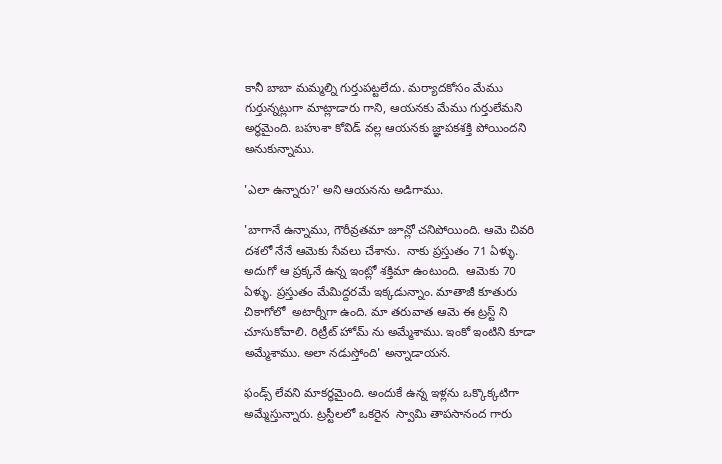కానీ బాబా మమ్మల్ని గుర్తుపట్టలేదు. మర్యాదకోసం మేము గుర్తున్నట్లుగా మాట్లాడారు గాని, ఆయనకు మేము గుర్తులేమని అర్ధమైంది. బహుశా కోవిడ్ వల్ల ఆయనకు జ్ఞాపకశక్తి పోయిందని అనుకున్నాము.

'ఎలా ఉన్నారు?' అని ఆయనను అడిగాము.

'బాగానే ఉన్నాము, గౌరీవ్రతమా జూన్లో చనిపోయింది. ఆమె చివరి దశలో నేనే ఆమెకు సేవలు చేశాను.  నాకు ప్రస్తుతం 71 ఏళ్ళు. అదుగో ఆ ప్రక్కనే ఉన్న ఇంట్లో శక్తిమా ఉంటుంది.  ఆమెకు 70 ఏళ్ళు. ప్రస్తుతం మేమిద్దరమే ఇక్కడున్నాం. మాతాజీ కూతురు చికాగోలో  అటార్నీగా ఉంది. మా తరువాత ఆమె ఈ ట్రస్ట్ ని చూసుకోవాలి. రిట్రీట్ హోమ్ ను అమ్మేశాము. ఇంకో ఇంటిని కూడా అమ్మేశాము. అలా నడుస్తోంది' అన్నాడాయన.

ఫండ్స్ లేవని మాకర్థమైంది. అందుకే ఉన్న ఇళ్లను ఒక్కొక్కటిగా అమ్మేస్తున్నారు. ట్రస్టీలలో ఒకరైన  స్వామి తాపసానంద గారు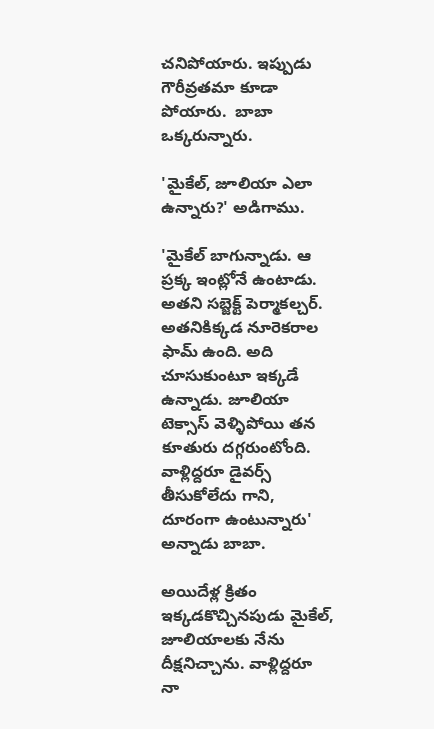చనిపోయారు. ఇప్పుడు గౌరీవ్రతమా కూడా పోయారు.  బాబా ఒక్కరున్నారు.

'మైకేల్, జూలియా ఎలా ఉన్నారు?' అడిగాము.

'మైకేల్ బాగున్నాడు. ఆ ప్రక్క ఇంట్లోనే ఉంటాడు. అతని సబ్జెక్ట్ పెర్మాకల్చర్. అతనికిక్కడ నూరెకరాల ఫామ్ ఉంది. అది చూసుకుంటూ ఇక్కడే ఉన్నాడు. జూలియా టెక్సాస్ వెళ్ళిపోయి తన కూతురు దగ్గరుంటోంది. వాళ్లిద్దరూ డైవర్స్ తీసుకోలేదు గాని, దూరంగా ఉంటున్నారు' అన్నాడు బాబా.

అయిదేళ్ల క్రితం ఇక్కడకొచ్చినపుడు మైకేల్, జూలియాలకు నేను దీక్షనిచ్చాను. వాళ్లిద్దరూ నా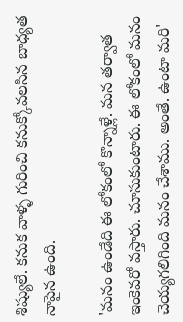శిష్యులే. కనుక వాళ్ళ గురించి కనుక్కోవలసిన బాధ్యత నాపైన ఉంది.

'మనం ఉండేది ఈ లోకంలో కొన్నాళ్లే. మన తర్వాత ఇంకెవరో వస్తారు. చూసుకుంటారు. ఈ లోకంలో మనం చెయ్యగలిగింది మనం చేశాము. అంతే. ఉంటా మరి'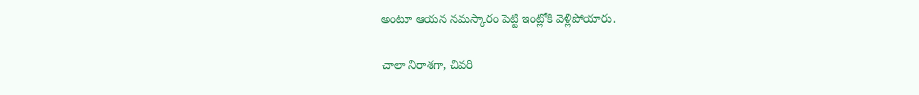అంటూ ఆయన నమస్కారం పెట్టి ఇంట్లోకి వెళ్లిపోయారు.

చాలా నిరాశగా, చివరి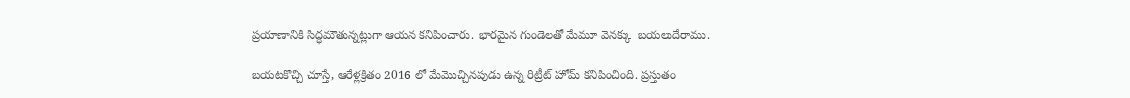ప్రయాణానికి సిద్ధమౌతున్నట్లుగా ఆయన కనిపించారు. భారమైన గుండెలతో మేమూ వెనక్కు  బయలుదేరాము.

బయటకొచ్చి చూస్తే, ఆరేళ్లక్రితం 2016 లో మేమొచ్చినపుడు ఉన్న రిట్రీట్ హోమ్ కనిపించింది. ప్రస్తుతం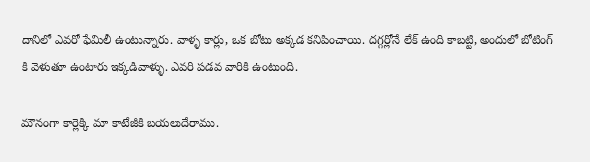దానిలో ఎవరో ఫేమిలీ ఉంటున్నారు. వాళ్ళ కార్లు, ఒక బోటు అక్కడ కనిపించాయి. దగ్గర్లోనే లేక్ ఉంది కాబట్టి, అందులో బోటింగ్ కి వెళుతూ ఉంటారు ఇక్కడివాళ్ళు. ఎవరి పడవ వారికి ఉంటుంది.

మౌనంగా కార్లెక్కి మా కాటేజీకి బయలుదేరాము.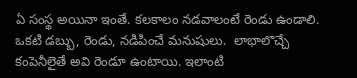ఏ సంస్థ అయినా ఇంతే. కలకాలం నడవాలంటే రెండు ఉండాలి. ఒకటి డబ్బు, రెండు, నడిపించే మనుషులు.  లాభాలొచ్చే కంపెనీలైతే అవి రెండూ ఉంటాయి. ఇలాంటి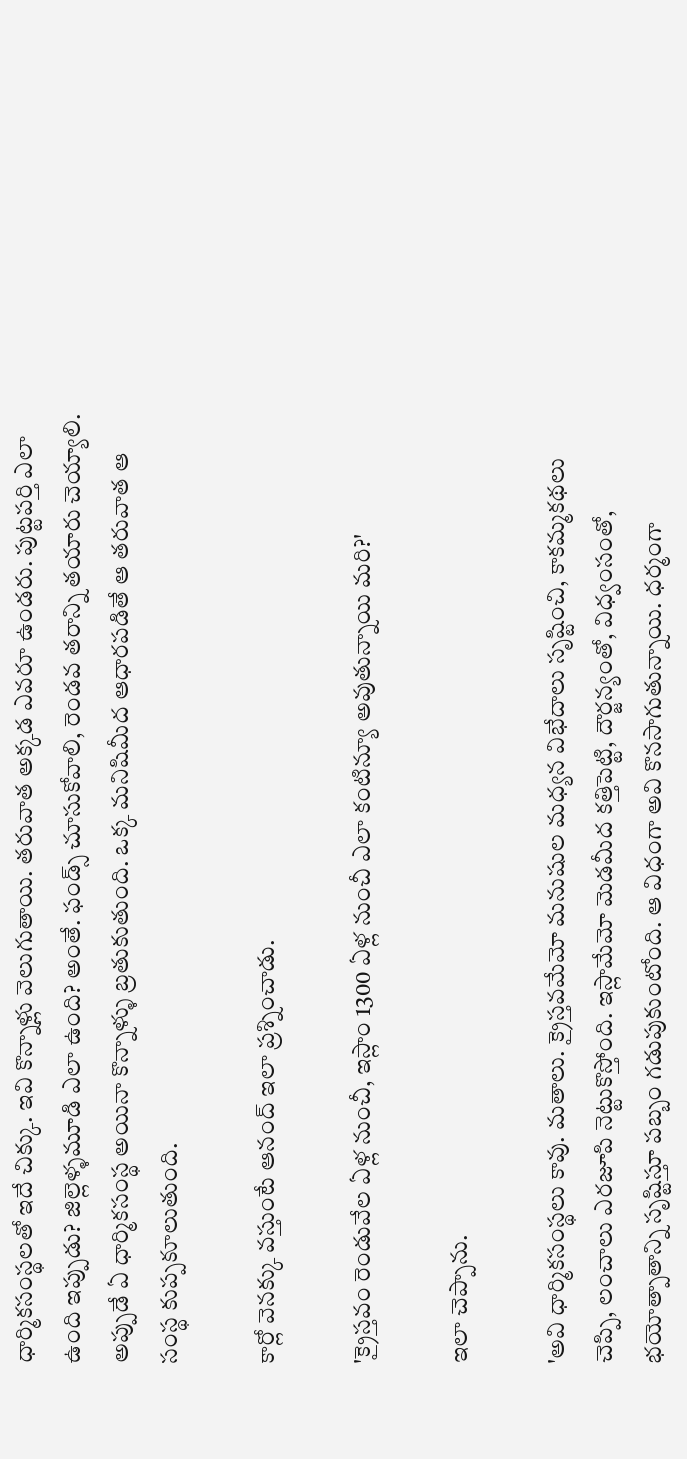ధార్మికసంస్థలతో ఇదే చిక్కు. ఇవి కొన్నాళ్లు వెలుగుతాయి. తరువాత అక్కడ ఎవరూ ఉండరు. పుట్టపర్తి ఎలా ఉంది ఇప్పుడు? జిల్లెళ్ళమూడి ఎలా ఉంది? అంతే. ఫండ్స్ చూసుకోవాలి, రెండవ తరాన్ని తయారు చెయ్యాలి.  అప్పుడే ఏ ధార్మికసంస్థ అయినా కొన్నాళ్ళు బ్రతుకుతుంది. ఒక్క మనిషిమీద ఆధారపడితే ఆ తరువాత ఆ సంస్థ కుప్పకూలుతుంది.

కార్లో వెనక్కు వస్తుంటే ఆనంద్ ఇలా ప్రశ్నించాడు.

'క్రైస్తవం రెండువేల ఏళ్ల నుంచీ, ఇస్లాం 1300 ఏళ్ల నుంచీ ఎలా కంటిన్యూ అవుతున్నాయి మరి?'

ఇలా చెప్పాను.

'అవి ధార్మికసంస్థలు కావు. మతాలు. క్రైస్తవమేమో మనుషుల మధ్యన విభేదాలు సృష్టించి, కాకమ్మకథలు చెప్పి, లంచాలు ఎరజూపి నెట్టుకొస్తోంది. ఇస్లామేమో మెడమీద కత్తిపెట్టి, దౌర్జన్యంతో, విధ్వంసంతో, భయోత్పాతాన్ని సృష్టిస్తూ పబ్బం గడుపుకుంటోంది. ఆ విధంగా అవి కొనసాగుతున్నాయి. ధర్మంగా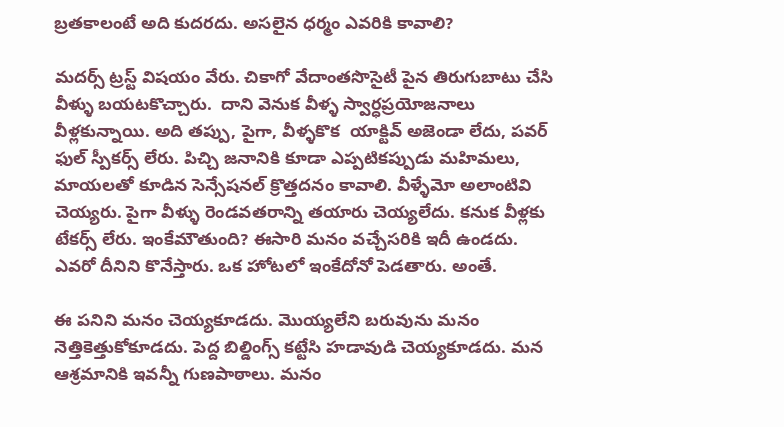బ్రతకాలంటే అది కుదరదు. అసలైన ధర్మం ఎవరికి కావాలి?

మదర్స్ ట్రస్ట్ విషయం వేరు. చికాగో వేదాంతసొసైటీ పైన తిరుగుబాటు చేసి వీళ్ళు బయటకొచ్చారు.  దాని వెనుక వీళ్ళ స్వార్ధప్రయోజనాలు వీళ్లకున్నాయి. అది తప్పు, పైగా, వీళ్ళకొక  యాక్టివ్ అజెండా లేదు, పవర్ ఫుల్ స్పీకర్స్ లేరు. పిచ్చి జనానికి కూడా ఎప్పటికప్పుడు మహిమలు, మాయలతో కూడిన సెన్సేషనల్ క్రొత్తదనం కావాలి. వీళ్ళేమో అలాంటివి చెయ్యరు. పైగా వీళ్ళు రెండవతరాన్ని తయారు చెయ్యలేదు. కనుక వీళ్లకు టేకర్స్ లేరు. ఇంకేమౌతుంది? ఈసారి మనం వచ్చేసరికి ఇదీ ఉండదు. ఎవరో దీనిని కొనేస్తారు. ఒక హోటలో ఇంకేదోనో పెడతారు. అంతే.

ఈ పనిని మనం చెయ్యకూడదు. మొయ్యలేని బరువును మనం నెత్తికెత్తుకోకూడదు. పెద్ద బిల్డింగ్స్ కట్టేసి హడావుడి చెయ్యకూడదు. మన ఆశ్రమానికి ఇవన్నీ గుణపాఠాలు. మనం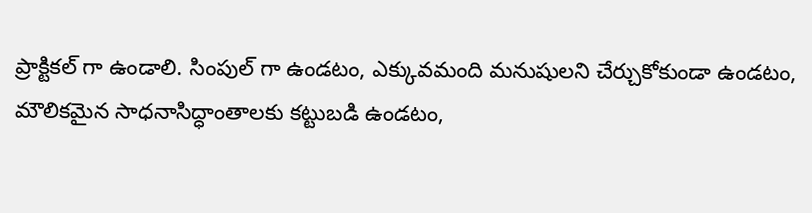ప్రాక్టికల్ గా ఉండాలి. సింపుల్ గా ఉండటం, ఎక్కువమంది మనుషులని చేర్చుకోకుండా ఉండటం, మౌలికమైన సాధనాసిద్ధాంతాలకు కట్టుబడి ఉండటం,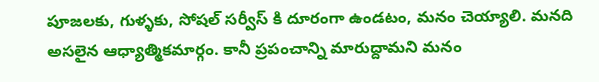పూజలకు, గుళ్ళకు, సోషల్ సర్వీస్ కి దూరంగా ఉండటం, మనం చెయ్యాలి. మనది అసలైన ఆధ్యాత్మికమార్గం. కానీ ప్రపంచాన్ని మారుద్దామని మనం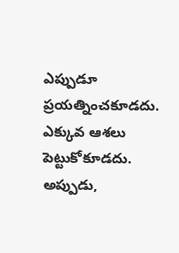ఎప్పుడూ ప్రయత్నించకూడదు. ఎక్కువ ఆశలు పెట్టుకోకూడదు. అప్పుడు,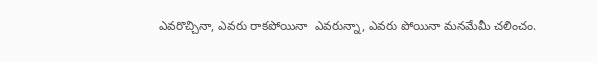ఎవరొచ్చినా, ఎవరు రాకపోయినా  ఎవరున్నా, ఎవరు పోయినా మనమేమీ చలించం.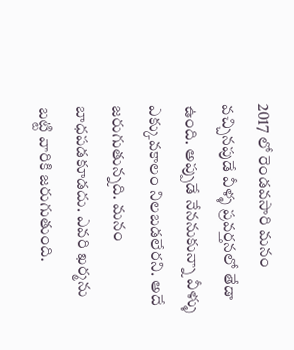2017 లో రెండవసారి మనం వచ్చినపుడే వీళ్ళ ప్రవర్తనలో తేడా ఉంది. అప్పుడే నేననుకున్నా వీళ్ళు ఎక్కువకాలం నిలబడలేరని. అదే జరుగుతున్నది. మనం బాధపడకూడదు. ఎవరి ఖర్మను బట్టి వారికి జరుగుతుంది.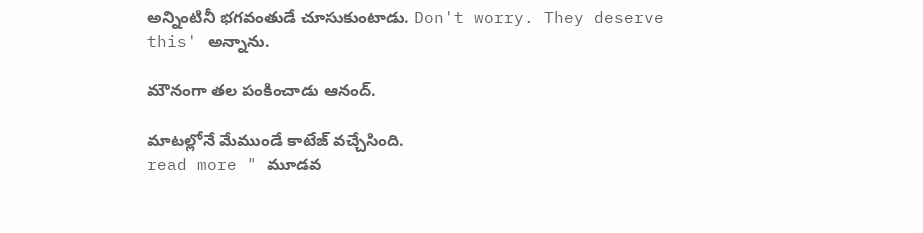అన్నింటినీ భగవంతుడే చూసుకుంటాడు. Don't worry. They deserve this' అన్నాను.

మౌనంగా తల పంకించాడు ఆనంద్.

మాటల్లోనే మేముండే కాటేజ్ వచ్చేసింది.
read more " మూడవ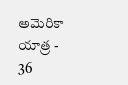అమెరికా యాత్ర - 36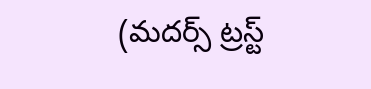(మదర్స్ ట్రస్ట్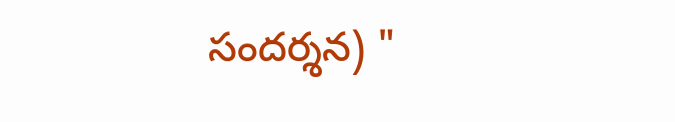సందర్శన) "